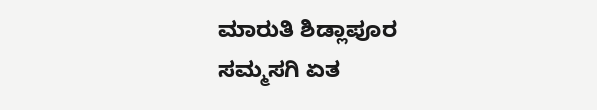ಮಾರುತಿ ಶಿಡ್ಲಾಪೂರ
ಸಮ್ಮಸಗಿ ಏತ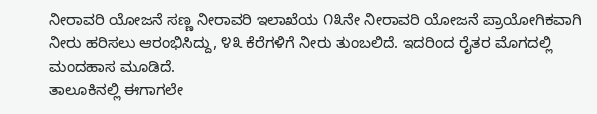ನೀರಾವರಿ ಯೋಜನೆ ಸಣ್ಣ ನೀರಾವರಿ ಇಲಾಖೆಯ ೧೩ನೇ ನೀರಾವರಿ ಯೋಜನೆ ಪ್ರಾಯೋಗಿಕವಾಗಿ ನೀರು ಹರಿಸಲು ಆರಂಭಿಸಿದ್ದು, ೪೩ ಕೆರೆಗಳಿಗೆ ನೀರು ತುಂಬಲಿದೆ. ಇದರಿಂದ ರೈತರ ಮೊಗದಲ್ಲಿ ಮಂದಹಾಸ ಮೂಡಿದೆ.
ತಾಲೂಕಿನಲ್ಲಿ ಈಗಾಗಲೇ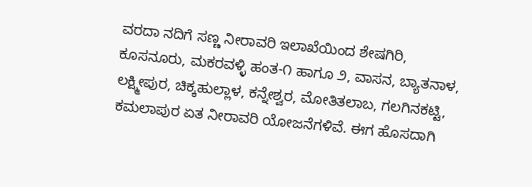ವರದಾ ನದಿಗೆ ಸಣ್ಣ ನೀರಾವರಿ ಇಲಾಖೆಯಿಂದ ಶೇಷಗಿರಿ, ಕೂಸನೂರು, ಮಕರವಳ್ಳಿ ಹಂತ-೧ ಹಾಗೂ ೨, ವಾಸನ, ಬ್ಯಾತನಾಳ, ಲಕ್ಷ್ಮೀಪುರ, ಚಿಕ್ಕಹುಲ್ಲಾಳ, ಕನ್ನೇಶ್ವರ, ಮೋತಿತಲಾಬ, ಗಲಗಿನಕಟ್ಟಿ, ಕಮಲಾಪುರ ಏತ ನೀರಾವರಿ ಯೋಜನೆಗಳಿವೆ. ಈಗ ಹೊಸದಾಗಿ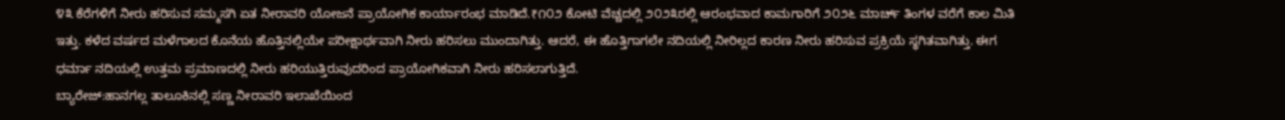೪೩ ಕೆರೆಗಳಿಗೆ ನೀರು ಹರಿಸುವ ಸಮ್ಮಸಗಿ ಏತ ನೀರಾವರಿ ಯೋಜನೆ ಪ್ರಾಯೋಗಿಕ ಕಾರ್ಯಾರಂಭ ಮಾಡಿದೆ.₹೧೦೨ ಕೋಟಿ ವೆಚ್ಚದಲ್ಲಿ ೨೦೨೩ರಲ್ಲಿ ಆರಂಭವಾದ ಕಾಮಗಾರಿಗೆ ೨೦೨೬ ಮಾರ್ಚ್ ತಿಂಗಳ ವರೆಗೆ ಕಾಲ ಮಿತಿ ಇತ್ತು. ಕಳೆದ ವರ್ಷದ ಮಳೆಗಾಲದ ಕೊನೆಯ ಹೊತ್ತಿನಲ್ಲಿಯೇ ಪರೀಕ್ಷಾರ್ಥವಾಗಿ ನೀರು ಹರಿಸಲು ಮುಂದಾಗಿತ್ತು. ಆದರೆ, ಈ ಹೊತ್ತಿಗಾಗಲೇ ನದಿಯಲ್ಲಿ ನೀರಿಲ್ಲದ ಕಾರಣ ನೀರು ಹರಿಸುವ ಪ್ರಕ್ರಿಯೆ ಸ್ಥಗಿತವಾಗಿತ್ತು. ಈಗ ಧರ್ಮಾ ನದಿಯಲ್ಲಿ ಉತ್ತಮ ಪ್ರಮಾಣದಲ್ಲಿ ನೀರು ಹರಿಯುತ್ತಿರುವುದರಿಂದ ಪ್ರಾಯೋಗಿಕವಾಗಿ ನೀರು ಹರಿಸಲಾಗುತ್ತಿದೆ.
ಬ್ಯಾರೇಜ್:ಹಾನಗಲ್ಲ ತಾಲೂಕಿನಲ್ಲಿ ಸಣ್ಣ ನೀರಾವರಿ ಇಲಾಖೆಯಿಂದ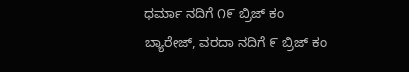ಧರ್ಮಾ ನದಿಗೆ ೧೯ ಬ್ರಿಜ್ ಕಂ ಬ್ಯಾರೇಜ್, ವರದಾ ನದಿಗೆ ೯ ಬ್ರಿಜ್ ಕಂ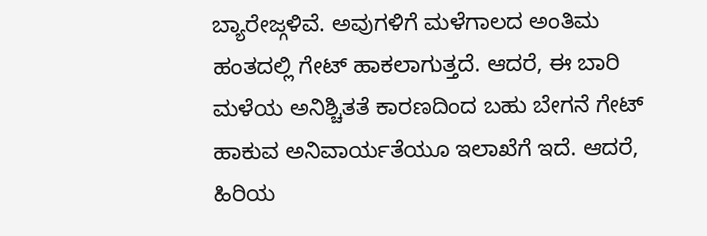ಬ್ಯಾರೇಜ್ಗಳಿವೆ. ಅವುಗಳಿಗೆ ಮಳೆಗಾಲದ ಅಂತಿಮ ಹಂತದಲ್ಲಿ ಗೇಟ್ ಹಾಕಲಾಗುತ್ತದೆ. ಆದರೆ, ಈ ಬಾರಿ ಮಳೆಯ ಅನಿಶ್ಚಿತತೆ ಕಾರಣದಿಂದ ಬಹು ಬೇಗನೆ ಗೇಟ್ ಹಾಕುವ ಅನಿವಾರ್ಯತೆಯೂ ಇಲಾಖೆಗೆ ಇದೆ. ಆದರೆ, ಹಿರಿಯ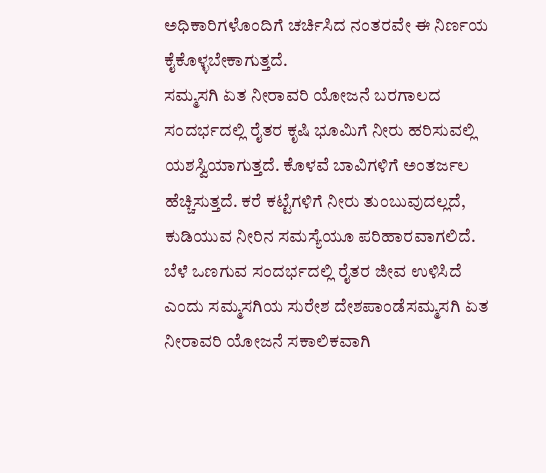ಅಧಿಕಾರಿಗಳೊಂದಿಗೆ ಚರ್ಚಿಸಿದ ನಂತರವೇ ಈ ನಿರ್ಣಯ ಕೈಕೊಳ್ಳಬೇಕಾಗುತ್ತದೆ.
ಸಮ್ಮಸಗಿ ಏತ ನೀರಾವರಿ ಯೋಜನೆ ಬರಗಾಲದ ಸಂದರ್ಭದಲ್ಲಿ ರೈತರ ಕೃಷಿ ಭೂಮಿಗೆ ನೀರು ಹರಿಸುವಲ್ಲಿ ಯಶಸ್ವಿಯಾಗುತ್ತದೆ. ಕೊಳವೆ ಬಾವಿಗಳಿಗೆ ಅಂತರ್ಜಲ ಹೆಚ್ಚಿಸುತ್ತದೆ. ಕರೆ ಕಟ್ಟೆಗಳಿಗೆ ನೀರು ತುಂಬುವುದಲ್ಲದೆ, ಕುಡಿಯುವ ನೀರಿನ ಸಮಸ್ಯೆಯೂ ಪರಿಹಾರವಾಗಲಿದೆ. ಬೆಳೆ ಒಣಗುವ ಸಂದರ್ಭದಲ್ಲಿ ರೈತರ ಜೀವ ಉಳಿಸಿದೆ ಎಂದು ಸಮ್ಮಸಗಿಯ ಸುರೇಶ ದೇಶಪಾಂಡೆಸಮ್ಮಸಗಿ ಏತ ನೀರಾವರಿ ಯೋಜನೆ ಸಕಾಲಿಕವಾಗಿ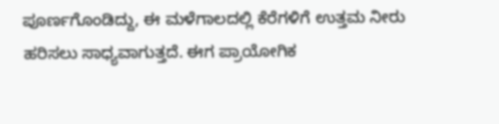ಪೂರ್ಣಗೊಂಡಿದ್ದು, ಈ ಮಳೆಗಾಲದಲ್ಲಿ ಕೆರೆಗಳಿಗೆ ಉತ್ತಮ ನೀರು ಹರಿಸಲು ಸಾಧ್ಯವಾಗುತ್ತದೆ. ಈಗ ಪ್ರಾಯೋಗಿಕ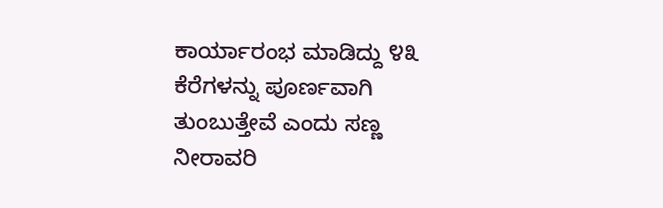ಕಾರ್ಯಾರಂಭ ಮಾಡಿದ್ದು ೪೩ ಕೆರೆಗಳನ್ನು ಪೂರ್ಣವಾಗಿ ತುಂಬುತ್ತೇವೆ ಎಂದು ಸಣ್ಣ ನೀರಾವರಿ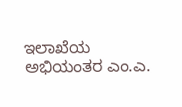ಇಲಾಖೆಯ ಅಭಿಯಂತರ ಎಂ.ಎ.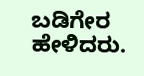ಬಡಿಗೇರ ಹೇಳಿದರು.